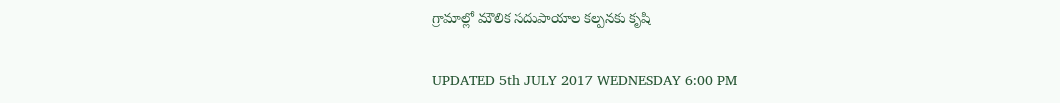గ్రామాల్లో మౌలిక సదుపాయాల కల్పనకు కృషి

UPDATED 5th JULY 2017 WEDNESDAY 6:00 PM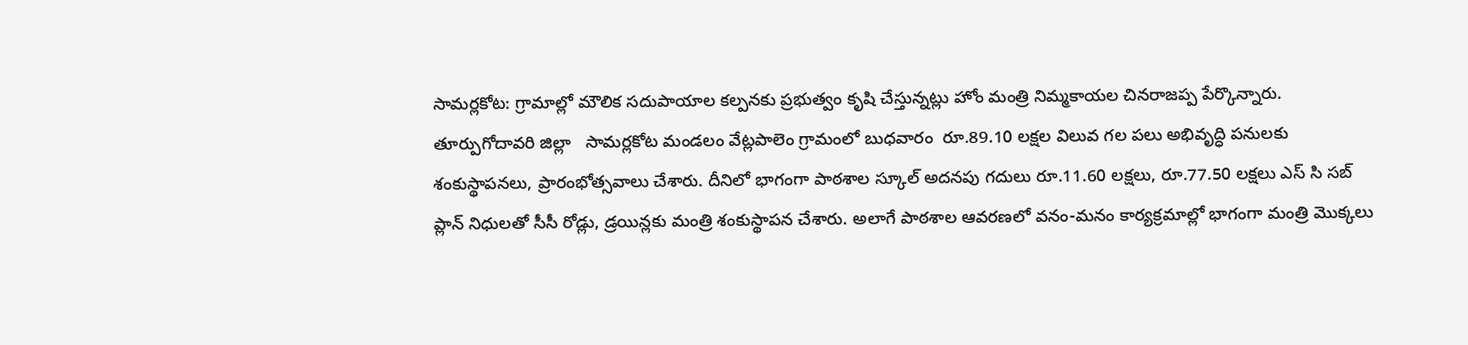సామర్లకోట: గ్రామాల్లో మౌలిక సదుపాయాల కల్పనకు ప్రభుత్వం కృషి చేస్తున్నట్లు హోం మంత్రి నిమ్మకాయల చినరాజప్ప పేర్కొన్నారు. తూర్పుగోదావరి జిల్లా   సామర్లకోట మండలం వేట్లపాలెం గ్రామంలో బుధవారం  రూ.89.10 లక్షల విలువ గల పలు అభివృద్ధి పనులకు శంకుస్థాపనలు, ప్రారంభోత్సవాలు చేశారు. దీనిలో భాగంగా పాఠశాల స్కూల్ అదనపు గదులు రూ.11.60 లక్షలు, రూ.77.50 లక్షలు ఎస్ సి సబ్ ప్లాన్ నిధులతో సీసీ రోడ్లు, డ్రయిన్లకు మంత్రి శంకుస్థాపన చేశారు. అలాగే పాఠశాల ఆవరణలో వనం-మనం కార్యక్రమాల్లో భాగంగా మంత్రి మొక్కలు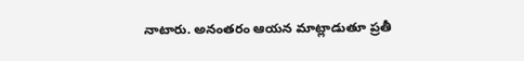నాటారు. అనంతరం ఆయన మాట్లాడుతూ ప్రతీ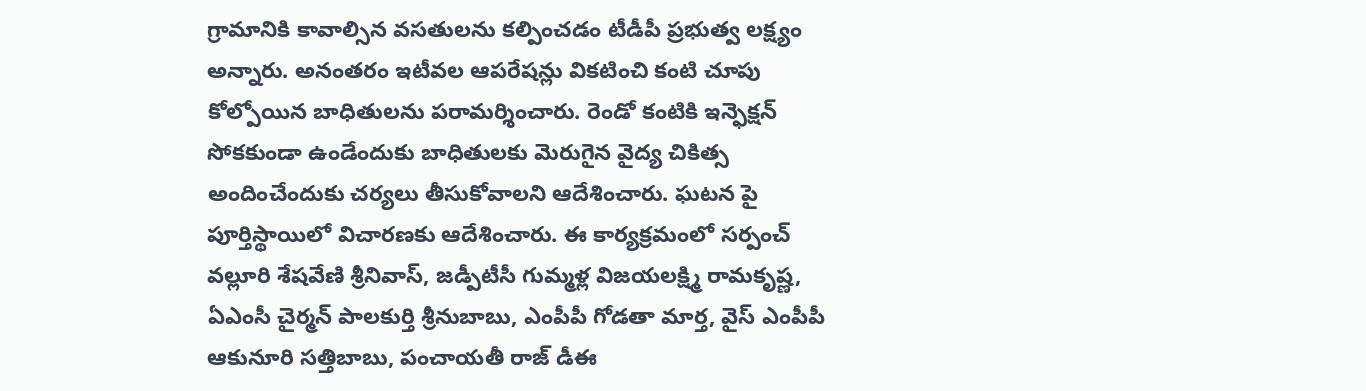గ్రామానికి కావాల్సిన వసతులను కల్పించడం టీడీపీ ప్రభుత్వ లక్ష్యం అన్నారు. అనంతరం ఇటీవల ఆపరేషన్లు వికటించి కంటి చూపు కోల్పోయిన బాధితులను పరామర్శించారు. రెండో కంటికి ఇన్ఫెక్షన్ సోకకుండా ఉండేందుకు బాధితులకు మెరుగైన వైద్య చికిత్స అందించేందుకు చర్యలు తీసుకోవాలని ఆదేశించారు. ఘటన పై పూర్తిస్థాయిలో విచారణకు ఆదేశించారు. ఈ కార్యక్రమంలో సర్పంచ్ వల్లూరి శేషవేణి శ్రీనివాస్, జడ్పీటీసీ గుమ్మళ్ల విజయలక్ష్మి రామకృష్ణ, ఏఎంసీ చైర్మన్ పాలకుర్తి శ్రీనుబాబు, ఎంపీపీ గోడతా మార్త, వైస్ ఎంపీపీ ఆకునూరి సత్తిబాబు, పంచాయతీ రాజ్ డీఈ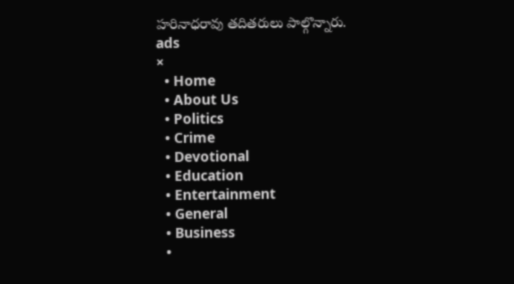హరినాధరావు తదితరులు పాల్గొన్నారు.
ads
×
  • Home
  • About Us
  • Politics
  • Crime
  • Devotional
  • Education
  • Entertainment
  • General
  • Business
  •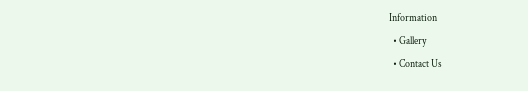Information
  • Gallery
  • Contact Us